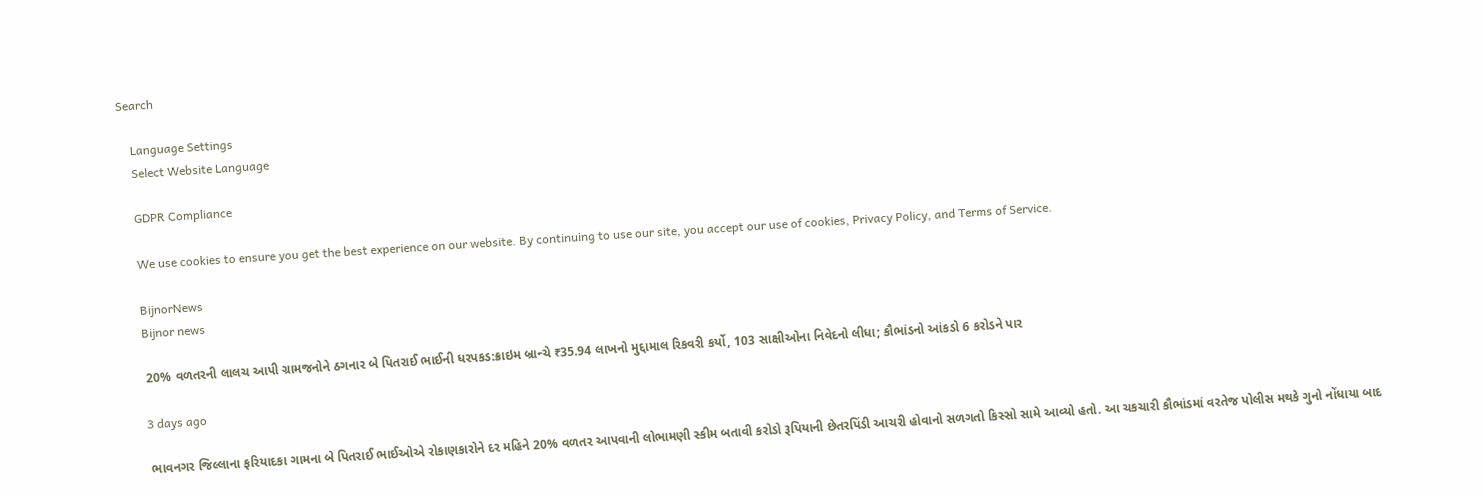Search

    Language Settings
    Select Website Language

    GDPR Compliance

    We use cookies to ensure you get the best experience on our website. By continuing to use our site, you accept our use of cookies, Privacy Policy, and Terms of Service.

    BijnorNews
    Bijnor news

    20% વળતરની લાલચ આપી ગ્રામજનોને ઠગનાર બે પિતરાઈ ભાઈની ધરપકડ:ક્રાઇમ બ્રાન્ચે ₹35.94 લાખનો મુદ્દામાલ રિકવરી કર્યો, 103 સાક્ષીઓના નિવેદનો લીધા; કૌભાંડનો આંકડો 6 કરોડને પાર

    3 days ago

    ભાવનગર જિલ્લાના ફરિયાદકા ગામના બે પિતરાઈ ભાઈઓએ રોકાણકારોને દર મહિને 20% વળતર આપવાની લોભામણી સ્કીમ બતાવી કરોડો રૂપિયાની છેતરપિંડી આચરી હોવાનો સળગતો કિસ્સો સામે આવ્યો હતો. આ ચકચારી કૌભાંડમાં વરતેજ પોલીસ મથકે ગુનો નોંધાયા બાદ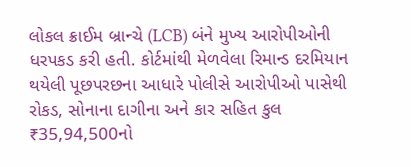લોકલ ક્રાઈમ બ્રાન્ચે (LCB) બંને મુખ્ય આરોપીઓની ધરપકડ કરી હતી. કોર્ટમાંથી મેળવેલા રિમાન્ડ દરમિયાન થયેલી પૂછપરછના આધારે પોલીસે આરોપીઓ પાસેથી રોકડ, સોનાના દાગીના અને કાર સહિત કુલ ₹35,94,500નો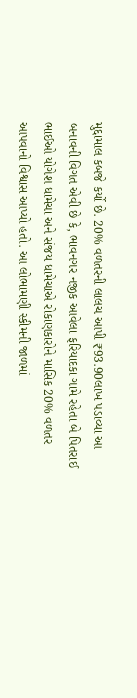મુદ્દામાલ કબજે કર્યો છે. 20% વળતરની લાલચ આપી ₹93.90લાખ પડાવ્યા આ બનાવની વિગત એવી છે કે, ભાવનગર નજીક આવેલા ફરિયાદકા ગામે રહેતા બે પિતરાઈ ભાઈઓ યોગેશ ધામેચા અને સંજય ધામેચાએ રોકાણકારોને માસિક 20% વળતર આપવાનો વિશ્વાસ આપ્યો હતો. આ લોભામણી સ્કીમની જાળમાં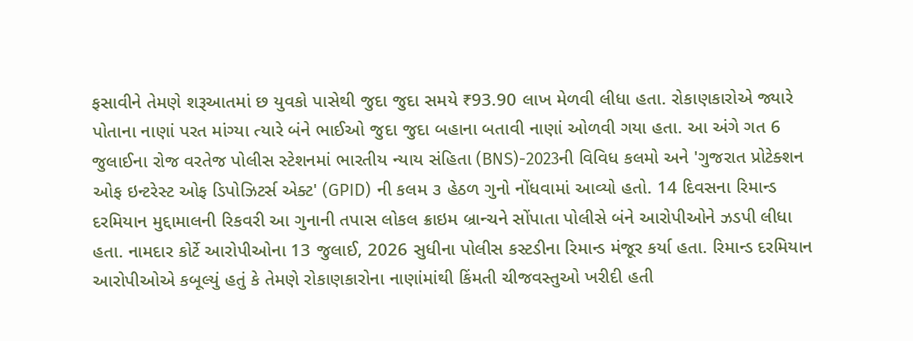ફસાવીને તેમણે શરૂઆતમાં છ યુવકો પાસેથી જુદા જુદા સમયે ₹93.90 લાખ મેળવી લીધા હતા. રોકાણકારોએ જ્યારે પોતાના નાણાં પરત માંગ્યા ત્યારે બંને ભાઈઓ જુદા જુદા બહાના બતાવી નાણાં ઓળવી ગયા હતા. આ અંગે ગત 6 જુલાઈના રોજ વરતેજ પોલીસ સ્ટેશનમાં ભારતીય ન્યાય સંહિતા (BNS)-2023ની વિવિધ કલમો અને 'ગુજરાત પ્રોટેક્શન ઓફ ઇન્ટરેસ્ટ ઓફ ડિપોઝિટર્સ એક્ટ' (GPID) ની કલમ ૩ હેઠળ ગુનો નોંધવામાં આવ્યો હતો. 14 દિવસના રિમાન્ડ દરમિયાન મુદ્દામાલની રિકવરી આ ગુનાની તપાસ લોકલ ક્રાઇમ બ્રાન્ચને સોંપાતા પોલીસે બંને આરોપીઓને ઝડપી લીધા હતા. નામદાર કોર્ટે આરોપીઓના 13 જુલાઈ, 2026 સુધીના પોલીસ કસ્ટડીના રિમાન્ડ મંજૂર કર્યા હતા. રિમાન્ડ દરમિયાન આરોપીઓએ કબૂલ્યું હતું કે તેમણે રોકાણકારોના નાણાંમાંથી કિંમતી ચીજવસ્તુઓ ખરીદી હતી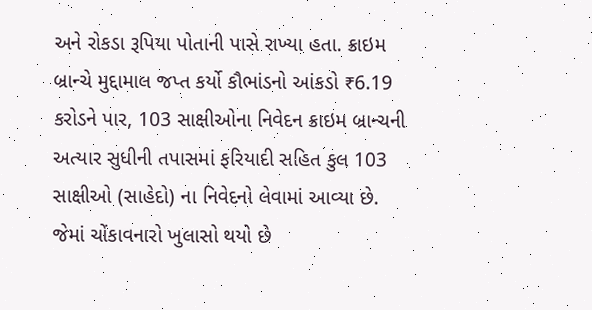અને રોકડા રૂપિયા પોતાની પાસે રાખ્યા હતા. ક્રાઇમ બ્રાન્ચે મુદ્દામાલ જપ્ત કર્યો કૌભાંડનો આંકડો ₹6.19 કરોડને પાર, 103 સાક્ષીઓના નિવેદન ક્રાઇમ બ્રાન્ચની અત્યાર સુધીની તપાસમાં ફરિયાદી સહિત કુલ 103 સાક્ષીઓ (સાહેદો) ના નિવેદનો લેવામાં આવ્યા છે. જેમાં ચોંકાવનારો ખુલાસો થયો છે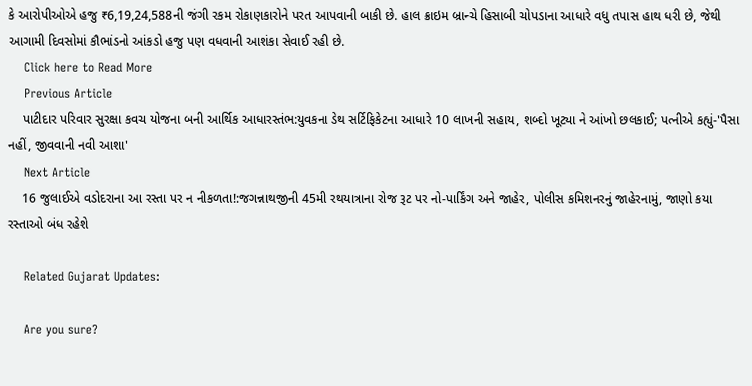કે આરોપીઓએ હજુ ₹6,19,24,588ની જંગી રકમ રોકાણકારોને પરત આપવાની બાકી છે. હાલ ક્રાઇમ બ્રાન્ચે હિસાબી ચોપડાના આધારે વધુ તપાસ હાથ ધરી છે, જેથી આગામી દિવસોમાં કૌભાંડનો આંકડો હજુ પણ વધવાની આશંકા સેવાઈ રહી છે.
    Click here to Read More
    Previous Article
    પાટીદાર પરિવાર સુરક્ષા કવચ યોજના બની આર્થિક આધારસ્તંભ:યુવકના ડેથ સર્ટિફિકેટના આધારે 10 લાખની સહાય, શબ્દો ખૂટ્યા ને આંખો છલકાઈ; પત્નીએ કહ્યું-'પૈસા નહીં, જીવવાની નવી આશા'
    Next Article
    16 જુલાઈએ વડોદરાના આ રસ્તા પર ન નીકળતા!:જગન્નાથજીની 45મી રથયાત્રાના રોજ રૂટ પર નો-પાર્કિંગ અને જાહેર, પોલીસ કમિશનરનું જાહેરનામું, જાણો કયા રસ્તાઓ બંધ રહેશે

    Related Gujarat Updates:

    Are you sure?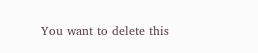You want to delete this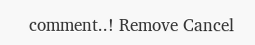comment..! Remove Cancel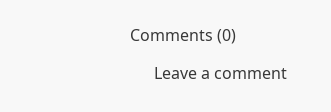Comments (0)

      Leave a comment